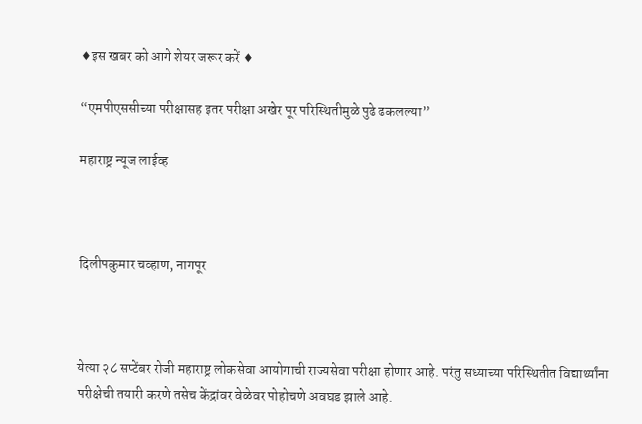♦इस खबर को आगे शेयर जरूर करें ♦

“एमपीएससीच्या परीक्षासह इतर परीक्षा अखेर पूर परिस्थितीमुळे पुढे ढकलल्या”

महाराष्ट्र न्यूज लाईव्ह



दिलीपकुमार चव्हाण, नागपूर



येत्या २८ सप्टेंबर रोजी महाराष्ट्र लोकसेवा आयोगाची राज्यसेवा परीक्षा होणार आहे. परंतु सध्याच्या परिस्थितीत विद्यार्थ्यांना परीक्षेची तयारी करणे तसेच केंद्रांवर वेळेवर पोहोचणे अवघड झाले आहे.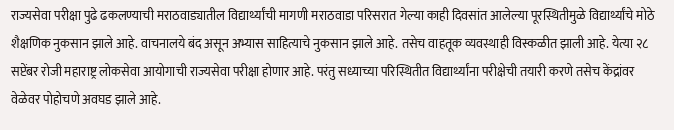राज्यसेवा परीक्षा पुढे ढकलण्याची मराठवाड्यातील विद्यार्थ्यांची मागणी मराठवाडा परिसरात गेल्या काही दिवसांत आलेल्या पूरस्थितीमुळे विद्यार्थ्यांचे मोठे शैक्षणिक नुकसान झाले आहे. वाचनालये बंद असून अभ्यास साहित्याचे नुकसान झाले आहे. तसेच वाहतूक व्यवस्थाही विस्कळीत झाली आहे. येत्या २८ सप्टेंबर रोजी महाराष्ट्र लोकसेवा आयोगाची राज्यसेवा परीक्षा होणार आहे. परंतु सध्याच्या परिस्थितीत विद्यार्थ्यांना परीक्षेची तयारी करणे तसेच केंद्रांवर वेळेवर पोहोचणे अवघड झाले आहे.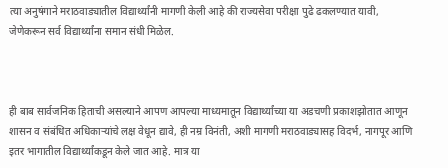त्या अनुषंगाने मराठवाड्यातील विद्यार्थ्यांनी मागणी केली आहे की राज्यसेवा परीक्षा पुढे ढकलण्यात यावी, जेणेकरून सर्व विद्यार्थ्यांना समान संधी मिळेल.



ही बाब सार्वजनिक हिताची असल्याने आपण आपल्या माध्यमातून विद्यार्थ्यांच्या या अडचणी प्रकाशझोतात आणून शासन व संबंधित अधिकाऱ्यांचे लक्ष वेधून द्यावे, ही नम्र विनंती, अशी मागणी मराठवाड्यासह विदर्भ, नागपूर आणि इतर भागातील विद्यार्थ्यांकडून केले जात आहे. मात्र या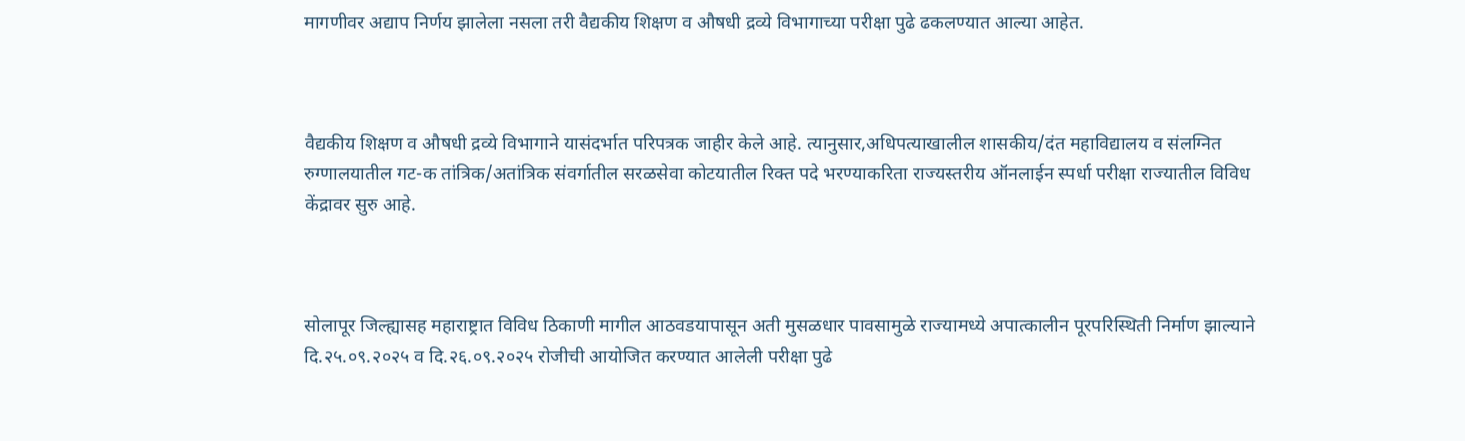मागणीवर अद्याप निर्णय झालेला नसला तरी वैद्यकीय शिक्षण व औषधी द्रव्ये विभागाच्या परीक्षा पुढे ढकलण्यात आल्या आहेत.



वैद्यकीय शिक्षण व औषधी द्रव्ये विभागाने यासंदर्भात परिपत्रक जाहीर केले आहे. त्यानुसार,अधिपत्याखालील शासकीय/दंत महाविद्यालय व संलग्नित रुग्णालयातील गट-क तांत्रिक/अतांत्रिक संवर्गातील सरळसेवा कोटयातील रिक्त पदे भरण्याकरिता राज्यस्तरीय ऑनलाईन स्पर्धा परीक्षा राज्यातील विविध केंद्रावर सुरु आहे.



सोलापूर जिल्ह्यासह महाराष्ट्रात विविध ठिकाणी मागील आठवडयापासून अती मुसळधार पावसामुळे राज्यामध्ये अपात्कालीन पूरपरिस्थिती निर्माण झाल्याने दि.२५.०९.२०२५ व दि.२६.०९.२०२५ रोजीची आयोजित करण्यात आलेली परीक्षा पुढे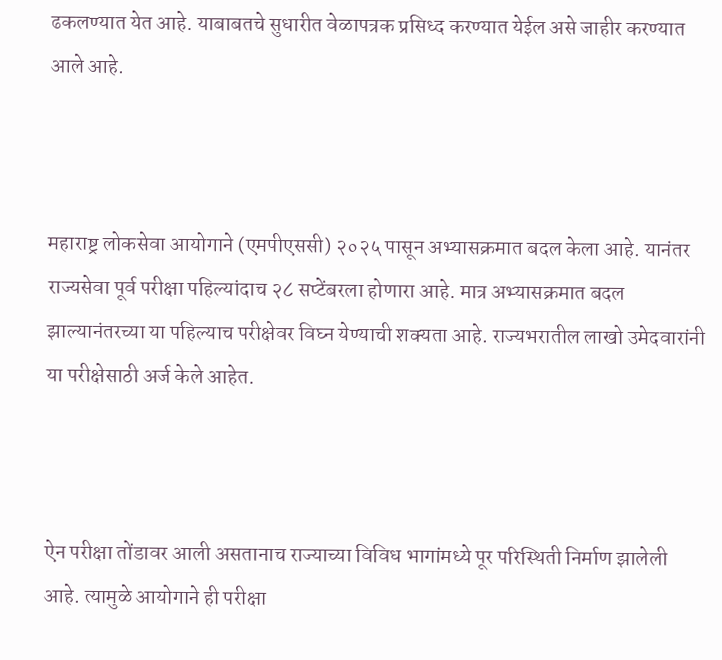ढकलण्यात येत आहे. याबाबतचे सुधारीत वेळापत्रक प्रसिध्द करण्यात येईल असे जाहीर करण्यात आले आहे.



महाराष्ट्र लोकसेवा आयोगाने (एमपीएससी) २०२५ पासून अभ्यासक्रमात बदल केला आहे. यानंतर राज्यसेवा पूर्व परीक्षा पहिल्यांदाच २८ सप्टेंबरला होणारा आहे. मात्र अभ्यासक्रमात बदल झाल्यानंतरच्या या पहिल्याच परीक्षेवर विघ्न येण्याची शक्यता आहे. राज्यभरातील लाखो उमेदवारांनी या परीक्षेसाठी अर्ज केले आहेत.



ऐन परीक्षा तोंडावर आली असतानाच राज्याच्या विविध भागांमध्ये पूर परिस्थिती निर्माण झालेली आहे. त्यामुळे आयोगाने ही परीक्षा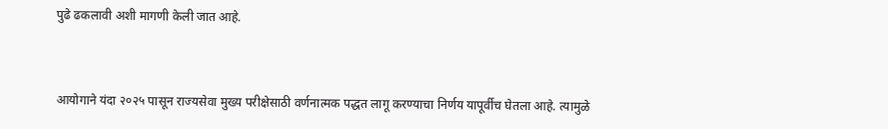पुढे ढकलावी अशी मागणी केली जात आहे.



आयोगाने यंदा २०२५ पासून राज्यसेवा मुख्य परीक्षेसाठी वर्णनात्मक पद्धत लागू करण्याचा निर्णय यापूर्वीच घेतला आहे. त्यामुळे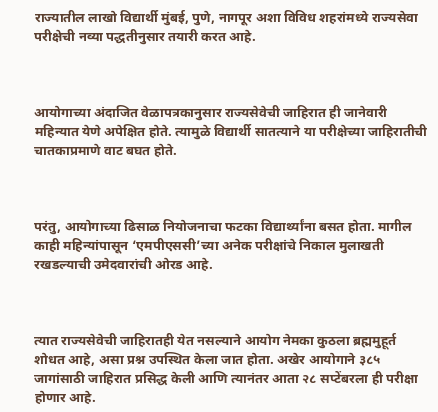राज्यातील लाखो विद्यार्थी मुंबई, पुणे, नागपूर अशा विविध शहरांमध्ये राज्यसेवा परीक्षेची नव्या पद्धतीनुसार तयारी करत आहे.



आयोगाच्या अंदाजित वेळापत्रकानुसार राज्यसेवेची जाहिरात ही जानेवारी महिन्यात येणे अपेक्षित होते. त्यामुळे विद्यार्थी सातत्याने या परीक्षेच्या जाहिरातीची चातकाप्रमाणे वाट बघत होते.



परंतु, आयोगाच्या ढिसाळ नियोजनाचा फटका विद्यार्थ्यांना बसत होता. मागील काही महिन्यांपासून ‘एमपीएससी’च्या अनेक परीक्षांचे निकाल मुलाखती रखडल्याची उमेदवारांची ओरड आहे.



त्यात राज्यसेवेची जाहिरातही येत नसल्याने आयोग नेमका कुठला ब्रह्ममुहूर्त शोधत आहे, असा प्रश्न उपस्थित केला जात होता. अखेर आयोगाने ३८५ जागांसाठी जाहिरात प्रसिद्ध केली आणि त्यानंतर आता २८ सप्टेंबरला ही परीक्षा होणार आहे.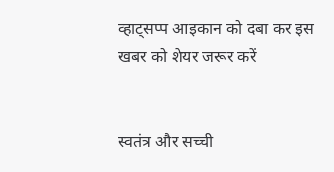व्हाट्सप्प आइकान को दबा कर इस खबर को शेयर जरूर करें


स्वतंत्र और सच्ची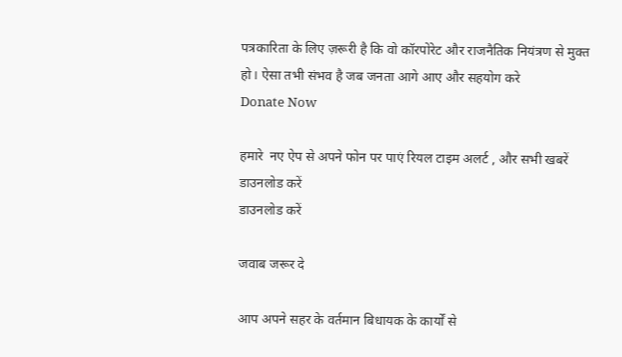पत्रकारिता के लिए ज़रूरी है कि वो कॉरपोरेट और राजनैतिक नियंत्रण से मुक्त हो। ऐसा तभी संभव है जब जनता आगे आए और सहयोग करे
Donate Now

हमारे  नए ऐप से अपने फोन पर पाएं रियल टाइम अलर्ट , और सभी खबरें डाउनलोड करें
डाउनलोड करें

जवाब जरूर दे

आप अपने सहर के वर्तमान बिधायक के कार्यों से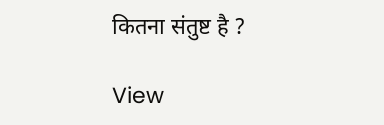कितना संतुष्ट है ?

View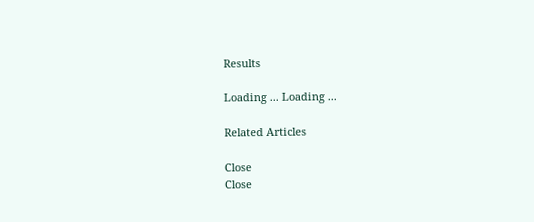Results

Loading ... Loading ...

Related Articles

Close
Close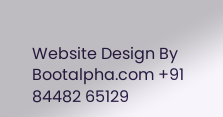Website Design By Bootalpha.com +91 84482 65129